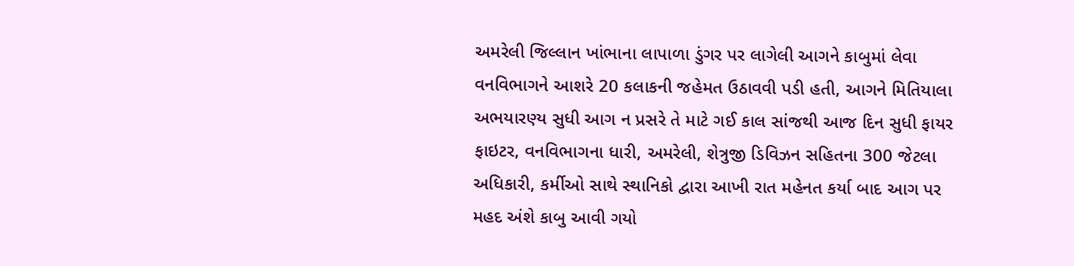અમરેલી જિલ્લાન ખાંભાના લાપાળા ડુંગર પર લાગેલી આગને કાબુમાં લેવા વનવિભાગને આશરે 20 કલાકની જહેમત ઉઠાવવી પડી હતી, આગને મિતિયાલા અભયારણ્ય સુધી આગ ન પ્રસરે તે માટે ગઈ કાલ સાંજથી આજ દિન સુધી ફાયર ફાઇટર, વનવિભાગના ધારી, અમરેલી, શેત્રુજી ડિવિઝન સહિતના 300 જેટલા અધિકારી, કર્મીઓ સાથે સ્થાનિકો દ્વારા આખી રાત મહેનત કર્યા બાદ આગ પર મહદ અંશે કાબુ આવી ગયો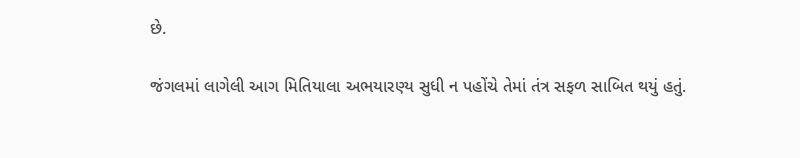છે.

જંગલમાં લાગેલી આગ મિતિયાલા અભયારણ્ય સુધી ન પહોંચે તેમાં તંત્ર સફળ સાબિત થયું હતું.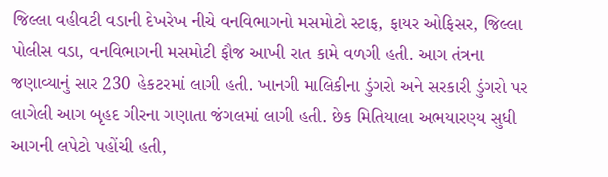જિલ્લા વહીવટી વડાની દેખરેખ નીચે વનવિભાગનો મસમોટો સ્ટાફ, ફાયર ઓફિસર, જિલ્લા પોલીસ વડા, વનવિભાગની મસમોટી ફૌજ આખી રાત કામે વળગી હતી. આગ તંત્રના જણાવ્યાનું સાર 230 હેકટરમાં લાગી હતી. ખાનગી માલિકીના ડુંગરો અને સરકારી ડુંગરો પર લાગેલી આગ બૃહદ ગીરના ગણાતા જંગલમાં લાગી હતી. છેક મિતિયાલા અભયારણ્ય સુધી આગની લપેટો પહોંચી હતી,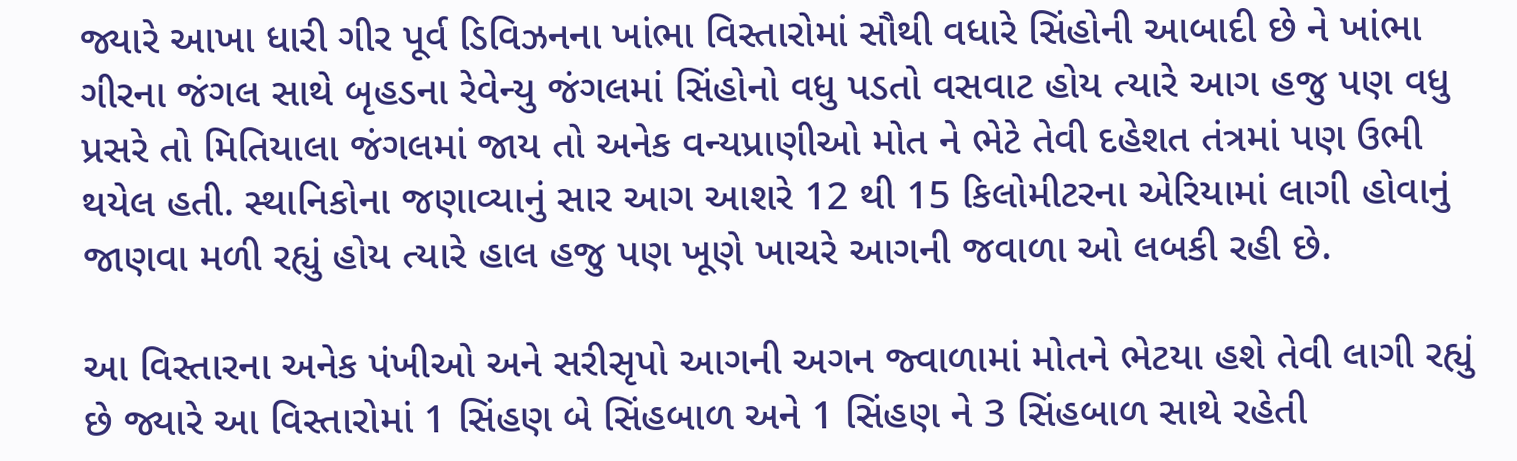જ્યારે આખા ધારી ગીર પૂર્વ ડિવિઝનના ખાંભા વિસ્તારોમાં સૌથી વધારે સિંહોની આબાદી છે ને ખાંભા ગીરના જંગલ સાથે બૃહડના રેવેન્યુ જંગલમાં સિંહોનો વધુ પડતો વસવાટ હોય ત્યારે આગ હજુ પણ વધુ પ્રસરે તો મિતિયાલા જંગલમાં જાય તો અનેક વન્યપ્રાણીઓ મોત ને ભેટે તેવી દહેશત તંત્રમાં પણ ઉભી થયેલ હતી. સ્થાનિકોના જણાવ્યાનું સાર આગ આશરે 12 થી 15 કિલોમીટરના એરિયામાં લાગી હોવાનું જાણવા મળી રહ્યું હોય ત્યારે હાલ હજુ પણ ખૂણે ખાચરે આગની જવાળા ઓ લબકી રહી છે.

આ વિસ્તારના અનેક પંખીઓ અને સરીસૃપો આગની અગન જ્વાળામાં મોતને ભેટયા હશે તેવી લાગી રહ્યું છે જ્યારે આ વિસ્તારોમાં 1 સિંહણ બે સિંહબાળ અને 1 સિંહણ ને 3 સિંહબાળ સાથે રહેતી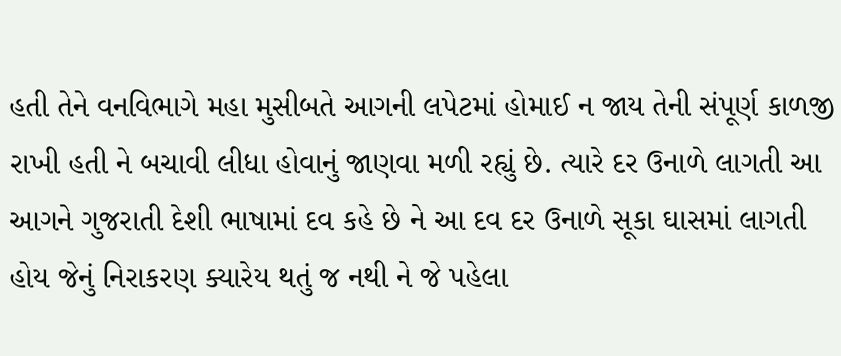હતી તેને વનવિભાગે મહા મુસીબતે આગની લપેટમાં હોમાઈ ન જાય તેની સંપૂર્ણ કાળજી રાખી હતી ને બચાવી લીધા હોવાનું જાણવા મળી રહ્યું છે. ત્યારે દર ઉનાળે લાગતી આ આગને ગુજરાતી દેશી ભાષામાં દવ કહે છે ને આ દવ દર ઉનાળે સૂકા ઘાસમાં લાગતી હોય જેનું નિરાકરણ ક્યારેય થતું જ નથી ને જે પહેલા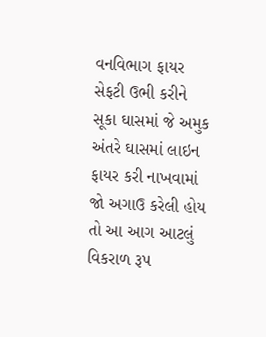વનવિભાગ ફાયર સેફટી ઉભી કરીને સૂકા ઘાસમાં જે અમુક અંતરે ઘાસમાં લાઇન ફાયર કરી નાખવામાં જો અગાઉ કરેલી હોય તો આ આગ આટલું વિકરાળ રૂપ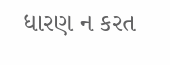ધારણ ન કરત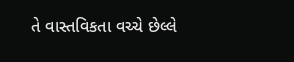તે વાસ્તવિકતા વચ્ચે છેલ્લે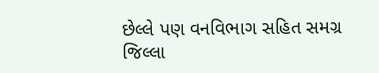છેલ્લે પણ વનવિભાગ સહિત સમગ્ર જિલ્લા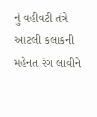નું વહીવટી તંત્રે આટલી કલાકની મહેનત રંગ લાવીને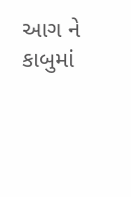આગ ને કાબુમાં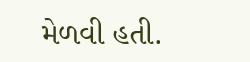મેળવી હતી.